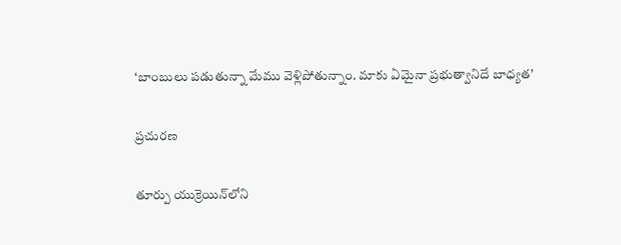‘బాంబులు పడుతున్నా మేము వెళ్లిపోతున్నాం. మాకు ఏమైనా ప్రభుత్వానిదే బాధ్యత’

ప్రచురణ

తూర్పు యుక్రెయిన్‌లోని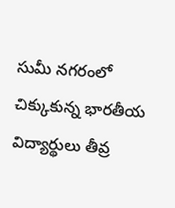సుమీ నగరంలో చిక్కుకున్న భారతీయ విద్యార్థులు తీవ్ర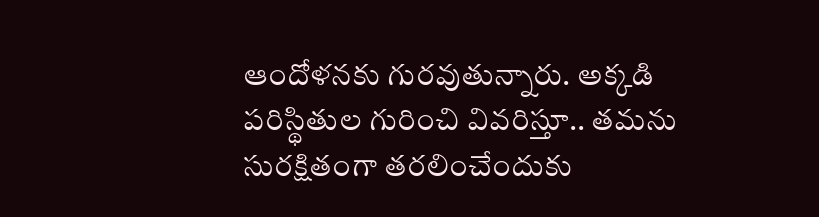ఆందోళనకు గురవుతున్నారు. అక్కడి పరిస్థితుల గురించి వివరిస్తూ.. తమను సురక్షితంగా తరలించేందుకు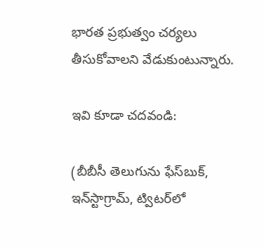భారత ప్రభుత్వం చర్యలు తీసుకోవాలని వేడుకుంటున్నారు.

ఇవి కూడా చదవండి:

(బీబీసీ తెలుగును ఫేస్‌బుక్, ఇన్‌స్టాగ్రామ్‌, ట్విటర్‌లో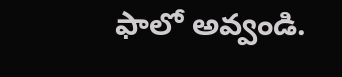ఫాలో అవ్వండి.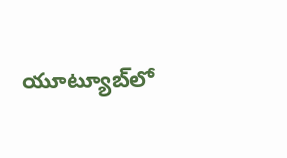యూట్యూబ్‌లో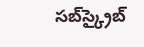సబ్‌స్క్రైబ్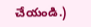చేయండి.)